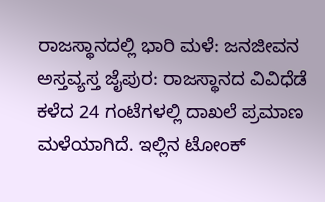ರಾಜಸ್ಥಾನದಲ್ಲಿ ಭಾರಿ ಮಳೆ: ಜನಜೀವನ ಅಸ್ತವ್ಯಸ್ತ ಜೈಪುರ: ರಾಜಸ್ಥಾನದ ವಿವಿಧೆಡೆ ಕಳೆದ 24 ಗಂಟೆಗಳಲ್ಲಿ ದಾಖಲೆ ಪ್ರಮಾಣ ಮಳೆಯಾಗಿದೆ. ಇಲ್ಲಿನ ಟೋಂಕ್‌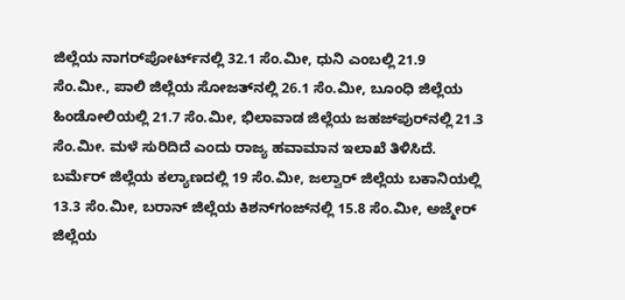ಜಿಲ್ಲೆಯ ನಾಗರ್‌ಪೋರ್ಟ್‌ನಲ್ಲಿ 32.1 ಸೆಂ.ಮೀ, ಧುನಿ ಎಂಬಲ್ಲಿ 21.9 ಸೆಂ.ಮೀ., ಪಾಲಿ ಜಿಲ್ಲೆಯ ಸೋಜತ್‌ನಲ್ಲಿ 26.1 ಸೆಂ.ಮೀ, ಬೂಂಧಿ ಜಿಲ್ಲೆಯ ಹಿಂಡೋಲಿಯಲ್ಲಿ 21.7 ಸೆಂ.ಮೀ, ಭಿಲಾವಾಡ ಜಿಲ್ಲೆಯ ಜಹಜ್‌ಪುರ್‌ನಲ್ಲಿ 21.3 ಸೆಂ.ಮೀ. ಮಳೆ ಸುರಿದಿದೆ ಎಂದು ರಾಜ್ಯ ಹವಾಮಾನ ಇಲಾಖೆ ತಿಳಿಸಿದೆ. ಬರ್ಮೆರ್‌ ಜಿಲ್ಲೆಯ ಕಲ್ಯಾಣದಲ್ಲಿ 19 ಸೆಂ.ಮೀ, ಜಲ್ವಾರ್‌ ಜಿಲ್ಲೆಯ ಬಕಾನಿಯಲ್ಲಿ 13.3 ಸೆಂ.ಮೀ, ಬರಾನ್‌ ಜಿಲ್ಲೆಯ ಕಿಶನ್‌ಗಂಜ್‌ನಲ್ಲಿ 15.8 ಸೆಂ.ಮೀ, ಅಜ್ಮೇರ್‌ ಜಿಲ್ಲೆಯ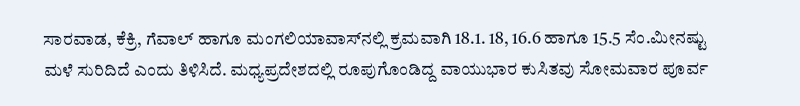ಸಾರವಾಡ, ಕೆಕ್ರಿ, ಗೆವಾಲ್‌ ಹಾಗೂ ಮಂಗಲಿಯಾವಾಸ್‌ನಲ್ಲಿ ಕ್ರಮವಾಗಿ 18.1. 18, 16.6 ಹಾಗೂ 15.5 ಸೆಂ.ಮೀನಷ್ಟು ಮಳೆ ಸುರಿದಿದೆ ಎಂದು ತಿಳಿಸಿದೆ. ಮಧ್ಯಪ್ರದೇಶದಲ್ಲಿ ರೂಪುಗೊಂಡಿದ್ದ ವಾಯುಭಾರ ಕುಸಿತವು ಸೋಮವಾರ ಪೂರ್ವ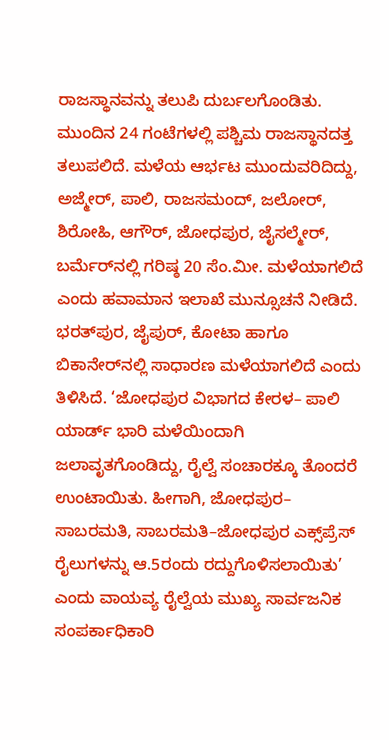ರಾಜಸ್ಥಾನವನ್ನು ತಲುಪಿ ದುರ್ಬಲಗೊಂಡಿತು. ಮುಂದಿನ 24 ಗಂಟೆಗಳಲ್ಲಿ ಪಶ್ಚಿಮ ರಾಜಸ್ಥಾನದತ್ತ ತಲುಪಲಿದೆ. ಮಳೆಯ ಆರ್ಭಟ ಮುಂದುವರಿದಿದ್ದು, ಅಜ್ಮೇರ್‌, ಪಾಲಿ, ರಾಜಸಮಂದ್‌, ಜಲೋರ್‌, ಶಿರೋಹಿ, ಆಗೌರ್‌, ಜೋಧಪುರ, ಜೈಸಲ್ಮೇರ್‌, ಬರ್ಮೆರ್‌ನಲ್ಲಿ ಗರಿಷ್ಠ 20 ಸೆಂ.ಮೀ. ಮಳೆಯಾಗಲಿದೆ ಎಂದು ಹವಾಮಾನ ಇಲಾಖೆ ಮುನ್ಸೂಚನೆ ನೀಡಿದೆ. ಭರತ್‌ಪುರ, ಜೈಪುರ್‌, ಕೋಟಾ ಹಾಗೂ ಬಿಕಾನೇರ್‌ನಲ್ಲಿ ಸಾಧಾರಣ ಮಳೆಯಾಗಲಿದೆ ಎಂದು ತಿಳಿಸಿದೆ. ‘ಜೋಧಪುರ ವಿಭಾಗದ ಕೇರಳ– ಪಾಲಿ ಯಾರ್ಡ್‌ ಭಾರಿ ಮಳೆಯಿಂದಾಗಿ ಜಲಾವೃತಗೊಂಡಿದ್ದು, ರೈಲ್ವೆ ಸಂಚಾರಕ್ಕೂ ತೊಂದರೆ ಉಂಟಾಯಿತು. ಹೀಗಾಗಿ, ಜೋಧಪುರ– ಸಾಬರಮತಿ, ಸಾಬರಮತಿ–ಜೋಧಪುರ ಎಕ್ಸ್‌ಪ‍್ರೆಸ್‌ ರೈಲುಗಳನ್ನು ಆ.5ರಂದು ರದ್ದುಗೊಳಿಸಲಾಯಿತು’ ಎಂದು ವಾಯವ್ಯ ರೈಲ್ವೆಯ ಮುಖ್ಯ ಸಾರ್ವಜನಿಕ ಸಂಪರ್ಕಾಧಿಕಾರಿ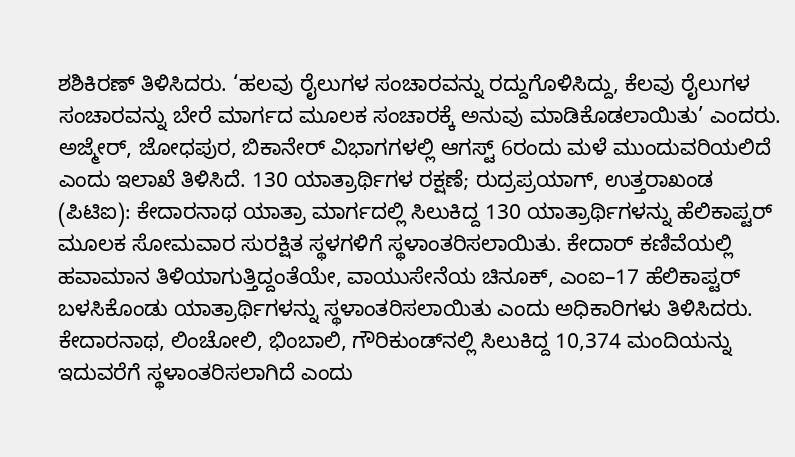ಶಶಿಕಿರಣ್‌ ತಿಳಿಸಿದರು. ‘ಹಲವು ರೈಲುಗಳ ಸಂಚಾರವನ್ನು ರದ್ದುಗೊಳಿಸಿದ್ದು, ಕೆಲವು ರೈಲುಗಳ ಸಂಚಾರವನ್ನು ಬೇರೆ ಮಾರ್ಗದ ಮೂಲಕ ಸಂಚಾರಕ್ಕೆ ಅನುವು ಮಾಡಿಕೊಡಲಾಯಿತು’ ಎಂದರು. ಅಜ್ಮೇರ್‌, ಜೋಧಪುರ, ಬಿಕಾನೇರ್‌ ವಿಭಾಗಗಳಲ್ಲಿ ಆಗಸ್ಟ್‌ 6ರಂದು ಮಳೆ ಮುಂದುವರಿಯಲಿದೆ ಎಂದು ಇಲಾಖೆ ತಿಳಿಸಿದೆ. 130 ಯಾತ್ರಾರ್ಥಿಗಳ ರಕ್ಷಣೆ; ರುದ್ರಪ್ರಯಾಗ್‌, ಉತ್ತರಾಖಂಡ (ಪಿಟಿಐ): ಕೇದಾರನಾಥ ಯಾತ್ರಾ ಮಾರ್ಗದಲ್ಲಿ ಸಿಲುಕಿದ್ದ 130 ಯಾತ್ರಾರ್ಥಿಗಳನ್ನು ಹೆಲಿಕಾಪ್ಟರ್‌ ಮೂಲಕ ಸೋಮವಾರ ಸುರಕ್ಷಿತ ಸ್ಥಳಗಳಿಗೆ ಸ್ಥಳಾಂತರಿಸಲಾಯಿತು. ಕೇದಾರ್‌ ಕಣಿವೆಯಲ್ಲಿ ಹವಾಮಾನ ತಿಳಿಯಾಗುತ್ತಿದ್ದಂತೆಯೇ, ವಾಯುಸೇನೆಯ ಚಿನೂಕ್‌, ಎಂಐ–17 ಹೆಲಿಕಾಪ್ಟರ್‌ ಬಳಸಿಕೊಂಡು ಯಾತ್ರಾರ್ಥಿಗಳನ್ನು ಸ್ಥಳಾಂತರಿಸಲಾಯಿತು ಎಂದು ಅಧಿಕಾರಿಗಳು ತಿಳಿಸಿದರು. ಕೇದಾರನಾಥ, ಲಿಂಚೋಲಿ, ಭಿಂಬಾಲಿ, ಗೌರಿಕುಂಡ್‌ನಲ್ಲಿ ಸಿಲುಕಿದ್ದ 10,374 ಮಂದಿಯನ್ನು ಇದುವರೆಗೆ ಸ್ಥಳಾಂತರಿಸಲಾಗಿದೆ ಎಂದು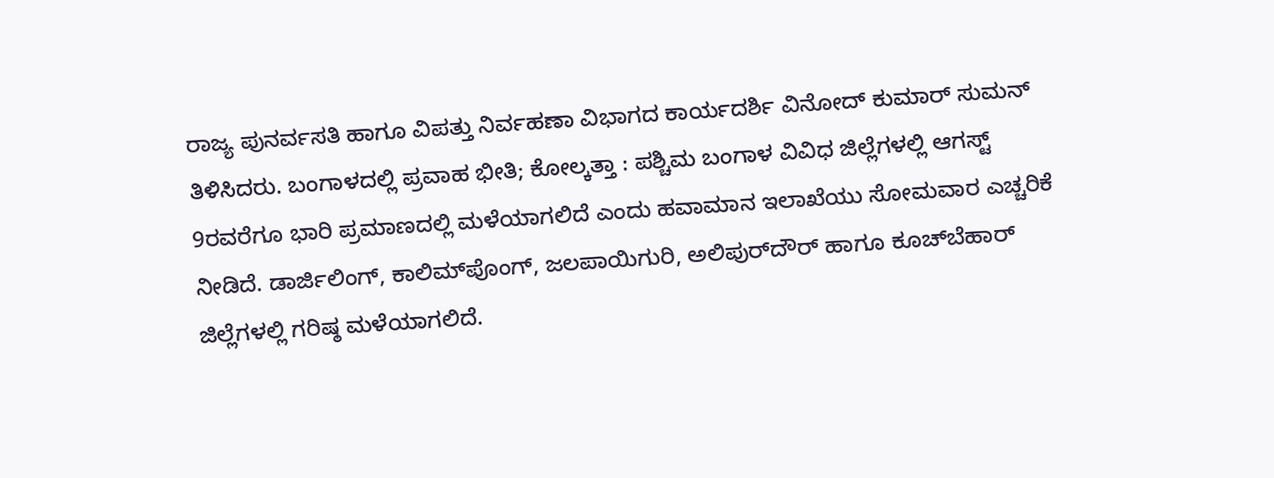ರಾಜ್ಯ ಪುನರ್ವಸತಿ ಹಾಗೂ ವಿಪತ್ತು ನಿರ್ವಹಣಾ ವಿಭಾಗದ ಕಾರ್ಯದರ್ಶಿ ವಿನೋದ್‌ ಕುಮಾರ್ ಸುಮನ್‌ ತಿಳಿಸಿದರು. ಬಂಗಾಳದಲ್ಲಿ ಪ್ರವಾಹ ಭೀತಿ; ಕೋಲ್ಕತ್ತಾ : ಪಶ್ಚಿಮ ಬಂಗಾಳ ವಿವಿಧ ಜಿಲ್ಲೆಗಳಲ್ಲಿ ಆಗಸ್ಟ್‌ 9ರವರೆಗೂ ಭಾರಿ ಪ್ರಮಾಣದಲ್ಲಿ ಮಳೆಯಾಗಲಿದೆ ಎಂದು ಹವಾಮಾನ ಇಲಾಖೆಯು ಸೋಮವಾರ ಎಚ್ಚರಿಕೆ ನೀಡಿದೆ. ಡಾರ್ಜಿಲಿಂಗ್‌, ಕಾಲಿಮ್‌ಪೊಂಗ್‌, ಜಲಪಾಯಿಗುರಿ, ಅಲಿಪುರ್‌ದೌರ್‌ ಹಾಗೂ ಕೂಚ್‌ಬೆಹಾರ್‌ ಜಿಲ್ಲೆಗಳಲ್ಲಿ ಗರಿಷ್ಠ ಮಳೆಯಾಗಲಿದೆ.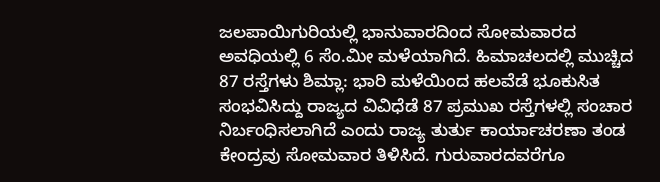ಜಲಪಾಯಿಗುರಿಯಲ್ಲಿ ಭಾನುವಾರದಿಂದ ಸೋಮವಾರದ ಅವಧಿಯಲ್ಲಿ 6 ಸೆಂ.ಮೀ ಮಳೆಯಾಗಿದೆ. ಹಿಮಾಚಲದಲ್ಲಿ ಮುಚ್ಚಿದ 87 ರಸ್ತೆಗಳು ಶಿಮ್ಲಾ: ಭಾರಿ ಮಳೆಯಿಂದ ಹಲವೆಡೆ ಭೂಕುಸಿತ ಸಂಭವಿಸಿದ್ದು ರಾಜ್ಯದ ವಿವಿಧೆಡೆ 87 ಪ್ರಮುಖ ರಸ್ತೆಗಳಲ್ಲಿ ಸಂಚಾರ ನಿರ್ಬಂಧಿಸಲಾಗಿದೆ ಎಂದು ರಾಜ್ಯ ತುರ್ತು ಕಾರ್ಯಾಚರಣಾ ತಂಡ ಕೇಂದ್ರವು ಸೋಮವಾರ ತಿಳಿಸಿದೆ. ಗುರುವಾರದವರೆಗೂ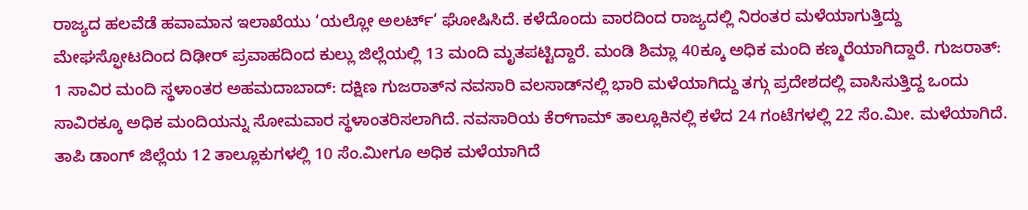ರಾಜ್ಯದ ಹಲವೆಡೆ ಹವಾಮಾನ ಇಲಾಖೆಯು ‘ಯಲ್ಲೋ ಅಲರ್ಟ್‘ ಘೋಷಿಸಿದೆ. ಕಳೆದೊಂದು ವಾರದಿಂದ ರಾಜ್ಯದಲ್ಲಿ ನಿರಂತರ ಮಳೆಯಾಗುತ್ತಿದ್ದು ಮೇಘಸ್ಫೋಟದಿಂದ ದಿಢೀರ್ ಪ್ರವಾಹದಿಂದ ಕುಲ್ಲು ಜಿಲ್ಲೆಯಲ್ಲಿ 13 ಮಂದಿ ಮೃತಪಟ್ಟಿದ್ದಾರೆ. ಮಂಡಿ ಶಿಮ್ಲಾ 40ಕ್ಕೂ ಅಧಿಕ ಮಂದಿ ಕಣ್ಮರೆಯಾಗಿದ್ದಾರೆ. ಗುಜರಾತ್‌: 1 ಸಾವಿರ ಮಂದಿ ಸ್ಥಳಾಂತರ ಅಹಮದಾಬಾದ್‌: ದಕ್ಷಿಣ ಗುಜರಾತ್‌ನ ನವಸಾರಿ ವಲಸಾಡ್‌ನಲ್ಲಿ ಭಾರಿ ಮಳೆಯಾಗಿದ್ದು ತಗ್ಗು ಪ್ರದೇಶದಲ್ಲಿ ವಾಸಿಸುತ್ತಿದ್ದ ಒಂದು ಸಾವಿರಕ್ಕೂ ಅಧಿಕ ಮಂದಿಯನ್ನು ಸೋಮವಾರ ಸ್ಥಳಾಂತರಿಸಲಾಗಿದೆ. ನವಸಾರಿಯ ಕೆರ್‌ಗಾಮ್‌ ತಾಲ್ಲೂಕಿನಲ್ಲಿ ಕಳೆದ 24 ಗಂಟೆಗಳಲ್ಲಿ 22 ಸೆಂ.ಮೀ. ಮಳೆಯಾಗಿದೆ. ತಾಪಿ ಡಾಂಗ್‌ ಜಿಲ್ಲೆಯ 12 ತಾಲ್ಲೂಕುಗಳಲ್ಲಿ 10 ಸೆಂ.ಮೀಗೂ ಅಧಿಕ ಮಳೆಯಾಗಿದೆ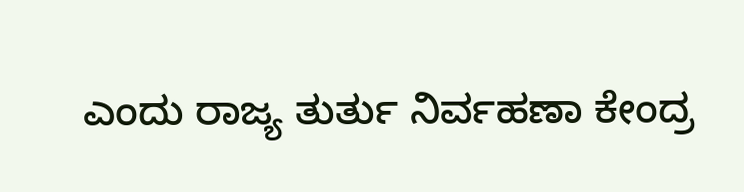ಎಂದು ರಾಜ್ಯ ತುರ್ತು ನಿರ್ವಹಣಾ ಕೇಂದ್ರ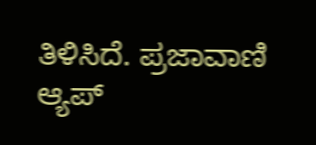ತಿಳಿಸಿದೆ. ಪ್ರಜಾವಾಣಿ ಆ್ಯಪ್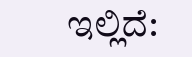ಇಲ್ಲಿದೆ: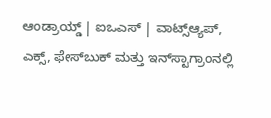ಆಂಡ್ರಾಯ್ಡ್ | ಐಒಎಸ್ | ವಾಟ್ಸ್ಆ್ಯಪ್, ಎಕ್ಸ್, ಫೇಸ್‌ಬುಕ್ ಮತ್ತು ಇನ್‌ಸ್ಟಾಗ್ರಾಂನಲ್ಲಿ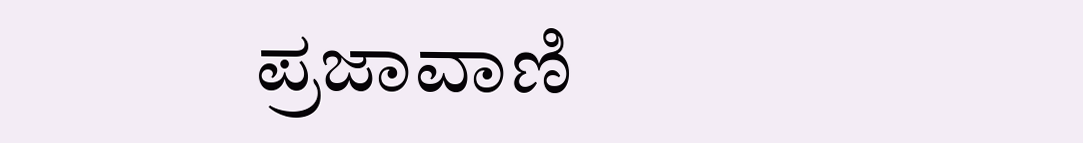ಪ್ರಜಾವಾಣಿ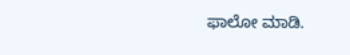ಫಾಲೋ ಮಾಡಿ.